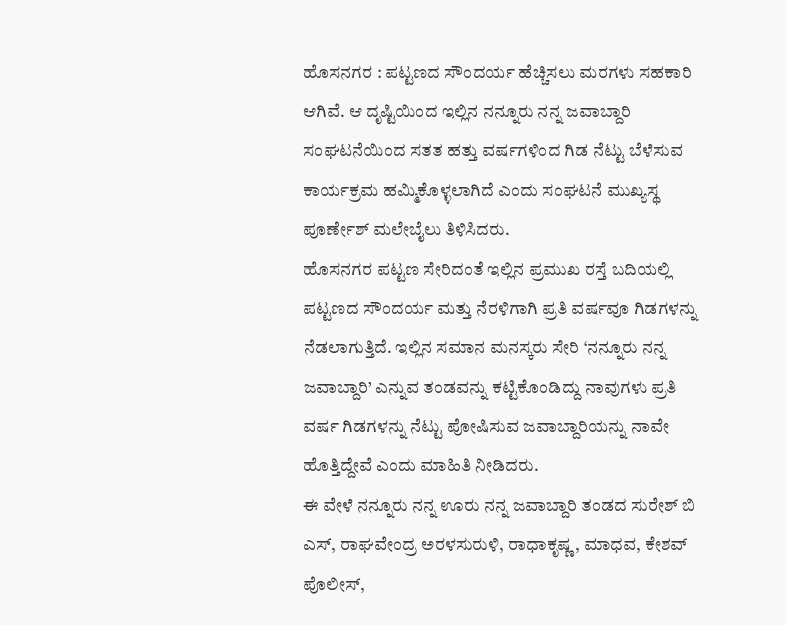ಹೊಸನಗರ : ಪಟ್ಟಣದ ಸೌಂದರ್ಯ ಹೆಚ್ಚಿಸಲು ಮರಗಳು ಸಹಕಾರಿ ಆಗಿವೆ. ಆ ದೃಷ್ಟಿಯಿಂದ ಇಲ್ಲಿನ ನನ್ನೂರು ನನ್ನ ಜವಾಬ್ದಾರಿ ಸಂಘಟನೆಯಿಂದ ಸತತ ಹತ್ತು ವರ್ಷಗಳಿಂದ ಗಿಡ ನೆಟ್ಟು ಬೆಳೆಸುವ ಕಾರ್ಯಕ್ರಮ ಹಮ್ಮಿಕೊಳ್ಳಲಾಗಿದೆ ಎಂದು ಸಂಘಟನೆ ಮುಖ್ಯಸ್ಥ ಪೂರ್ಣೇಶ್ ಮಲೇಬೈಲು ತಿಳಿಸಿದರು.
ಹೊಸನಗರ ಪಟ್ಟಣ ಸೇರಿದಂತೆ ಇಲ್ಲಿನ ಪ್ರಮುಖ ರಸ್ತೆ ಬದಿಯಲ್ಲಿ ಪಟ್ಟಣದ ಸೌಂದರ್ಯ ಮತ್ತು ನೆರಳಿಗಾಗಿ ಪ್ರತಿ ವರ್ಷವೂ ಗಿಡಗಳನ್ನು ನೆಡಲಾಗುತ್ತಿದೆ. ಇಲ್ಲಿನ ಸಮಾನ ಮನಸ್ಕರು ಸೇರಿ ‘ನನ್ನೂರು ನನ್ನ ಜವಾಬ್ದಾರಿ’ ಎನ್ನುವ ತಂಡವನ್ನು ಕಟ್ಟಿಕೊಂಡಿದ್ದು ನಾವುಗಳು ಪ್ರತಿ ವರ್ಷ ಗಿಡಗಳನ್ನು ನೆಟ್ಟು ಪೋಷಿಸುವ ಜವಾಬ್ದಾರಿಯನ್ನು ನಾವೇ ಹೊತ್ತಿದ್ದೇವೆ ಎಂದು ಮಾಹಿತಿ ನೀಡಿದರು.
ಈ ವೇಳೆ ನನ್ನೂರು ನನ್ನ ಊರು ನನ್ನ ಜವಾಬ್ದಾರಿ ತಂಡದ ಸುರೇಶ್ ಬಿ ಎಸ್, ರಾಘವೇಂದ್ರ ಅರಳಸುರುಳಿ, ರಾಧಾಕೃಷ್ಣ, ಮಾಧವ, ಕೇಶವ್ ಪೊಲೀಸ್,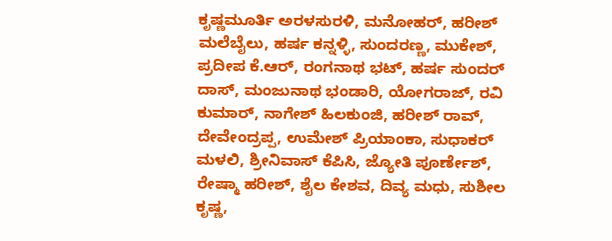ಕೃಷ್ಣಮೂರ್ತಿ ಅರಳಸುರಳಿ, ಮನೋಹರ್, ಹರೀಶ್ ಮಲೆಬೈಲು, ಹರ್ಷ ಕನ್ನಳ್ಳಿ, ಸುಂದರಣ್ಣ, ಮುಕೇಶ್, ಪ್ರದೀಪ ಕೆ.ಆರ್, ರಂಗನಾಥ ಭಟ್, ಹರ್ಷ ಸುಂದರ್ ದಾಸ್, ಮಂಜುನಾಥ ಭಂಡಾರಿ, ಯೋಗರಾಜ್, ರವಿ ಕುಮಾರ್, ನಾಗೇಶ್ ಹಿಲಕುಂಜಿ, ಹರೀಶ್ ರಾವ್, ದೇವೇಂದ್ರಪ್ಪ, ಉಮೇಶ್ ಪ್ರಿಯಾಂಕಾ, ಸುಧಾಕರ್ ಮಳಲಿ, ಶ್ರೀನಿವಾಸ್ ಕೆಪಿಸಿ, ಜ್ಯೋತಿ ಪೂರ್ಣೇಶ್, ರೇಷ್ಮಾ ಹರೀಶ್, ಶೈಲ ಕೇಶವ, ದಿವ್ಯ ಮಧು, ಸುಶೀಲ ಕೃಷ್ಣ,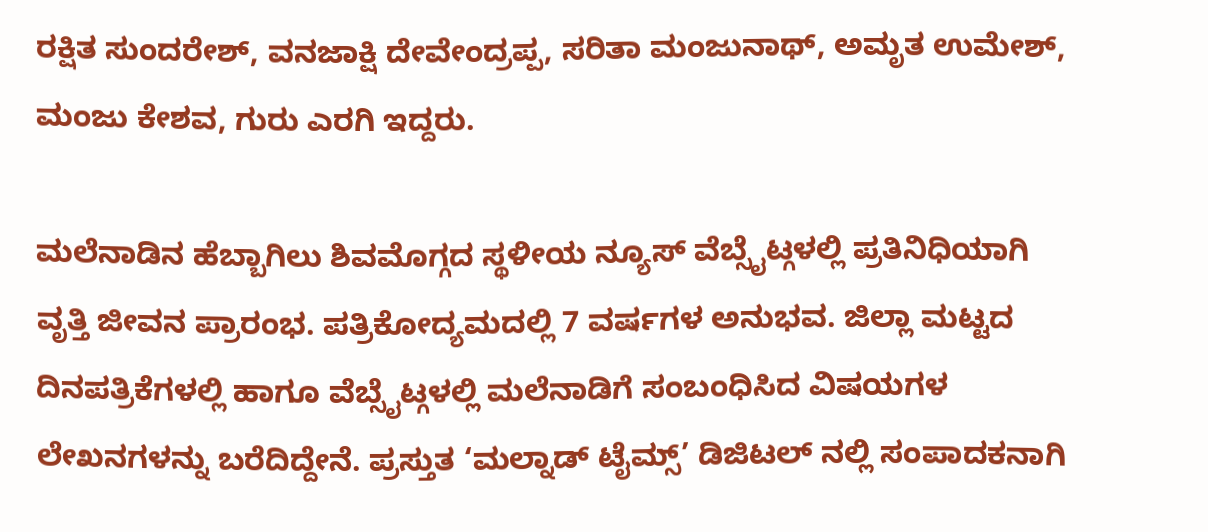ರಕ್ಷಿತ ಸುಂದರೇಶ್, ವನಜಾಕ್ಷಿ ದೇವೇಂದ್ರಪ್ಪ, ಸರಿತಾ ಮಂಜುನಾಥ್, ಅಮೃತ ಉಮೇಶ್, ಮಂಜು ಕೇಶವ, ಗುರು ಎರಗಿ ಇದ್ದರು.

ಮಲೆನಾಡಿನ ಹೆಬ್ಬಾಗಿಲು ಶಿವಮೊಗ್ಗದ ಸ್ಥಳೀಯ ನ್ಯೂಸ್ ವೆಬ್ಸೈಟ್ಗಳಲ್ಲಿ ಪ್ರತಿನಿಧಿಯಾಗಿ ವೃತ್ತಿ ಜೀವನ ಪ್ರಾರಂಭ. ಪತ್ರಿಕೋದ್ಯಮದಲ್ಲಿ 7 ವರ್ಷಗಳ ಅನುಭವ. ಜಿಲ್ಲಾ ಮಟ್ಟದ ದಿನಪತ್ರಿಕೆಗಳಲ್ಲಿ ಹಾಗೂ ವೆಬ್ಸೈಟ್ಗಳಲ್ಲಿ ಮಲೆನಾಡಿಗೆ ಸಂಬಂಧಿಸಿದ ವಿಷಯಗಳ ಲೇಖನಗಳನ್ನು ಬರೆದಿದ್ದೇನೆ. ಪ್ರಸ್ತುತ ‘ಮಲ್ನಾಡ್ ಟೈಮ್ಸ್’ ಡಿಜಿಟಲ್ ನಲ್ಲಿ ಸಂಪಾದಕನಾಗಿ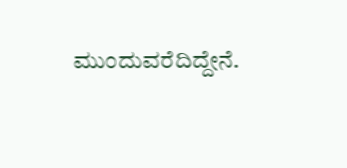ಮುಂದುವರೆದಿದ್ದೇನೆ.